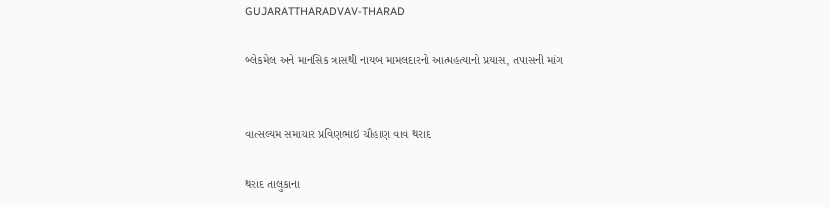GUJARATTHARADVAV-THARAD

બ્લેકમેલ અને માનસિક ત્રાસથી નાયબ મામલદારનો આત્મહત્યાનો પ્રયાસ, તપાસની માંગ


વાત્સલ્યમ સમાચાર પ્રવિણભાઇ ચૌહાણ વાવ થરાદ

થરાદ તાલુકાના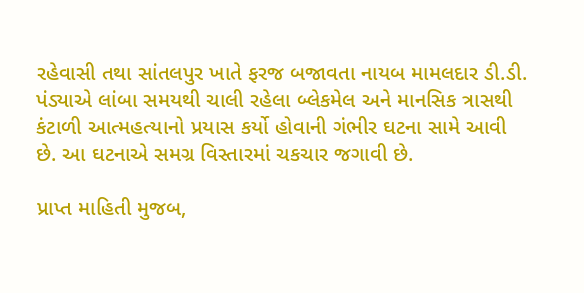રહેવાસી તથા સાંતલપુર ખાતે ફરજ બજાવતા નાયબ મામલદાર ડી.ડી. પંડ્યાએ લાંબા સમયથી ચાલી રહેલા બ્લેકમેલ અને માનસિક ત્રાસથી કંટાળી આત્મહત્યાનો પ્રયાસ કર્યો હોવાની ગંભીર ઘટના સામે આવી છે. આ ઘટનાએ સમગ્ર વિસ્તારમાં ચકચાર જગાવી છે.

પ્રાપ્ત માહિતી મુજબ,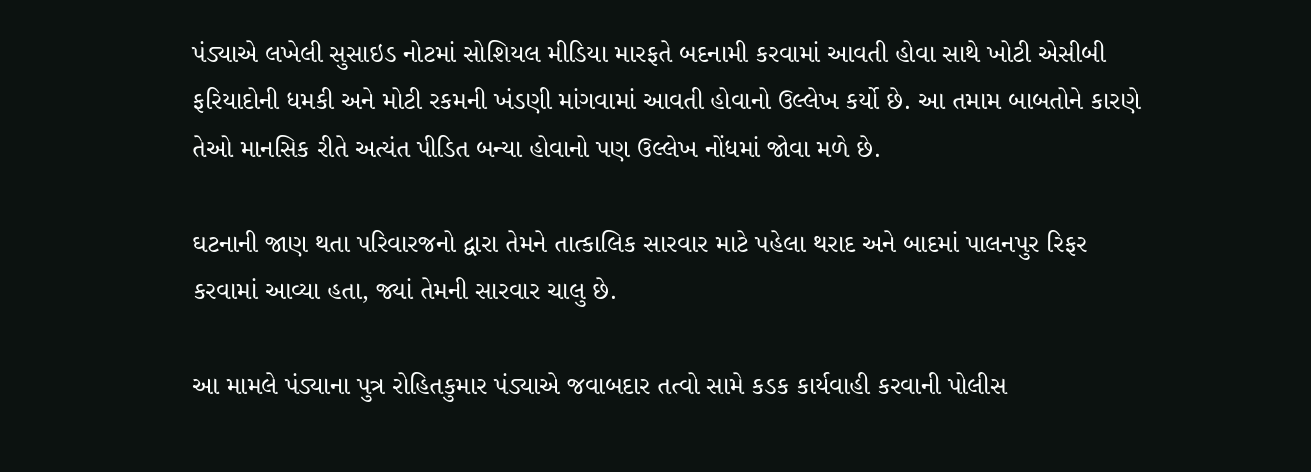પંડ્યાએ લખેલી સુસાઇડ નોટમાં સોશિયલ મીડિયા મારફતે બદનામી કરવામાં આવતી હોવા સાથે ખોટી એસીબી ફરિયાદોની ધમકી અને મોટી રકમની ખંડણી માંગવામાં આવતી હોવાનો ઉલ્લેખ કર્યો છે. આ તમામ બાબતોને કારણે તેઓ માનસિક રીતે અત્યંત પીડિત બન્યા હોવાનો પણ ઉલ્લેખ નોંધમાં જોવા મળે છે.

ઘટનાની જાણ થતા પરિવારજનો દ્વારા તેમને તાત્કાલિક સારવાર માટે પહેલા થરાદ અને બાદમાં પાલનપુર રિફર કરવામાં આવ્યા હતા, જ્યાં તેમની સારવાર ચાલુ છે.

આ મામલે પંડ્યાના પુત્ર રોહિતકુમાર પંડ્યાએ જવાબદાર તત્વો સામે કડક કાર્યવાહી કરવાની પોલીસ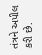તંત્રને અપીલ કરી છે.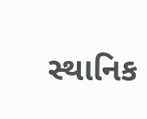સ્થાનિક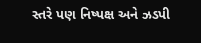સ્તરે પણ નિષ્પક્ષ અને ઝડપી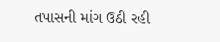તપાસની માંગ ઉઠી રહી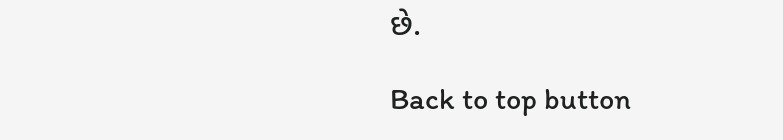છે.

Back to top button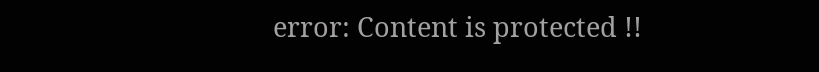error: Content is protected !!